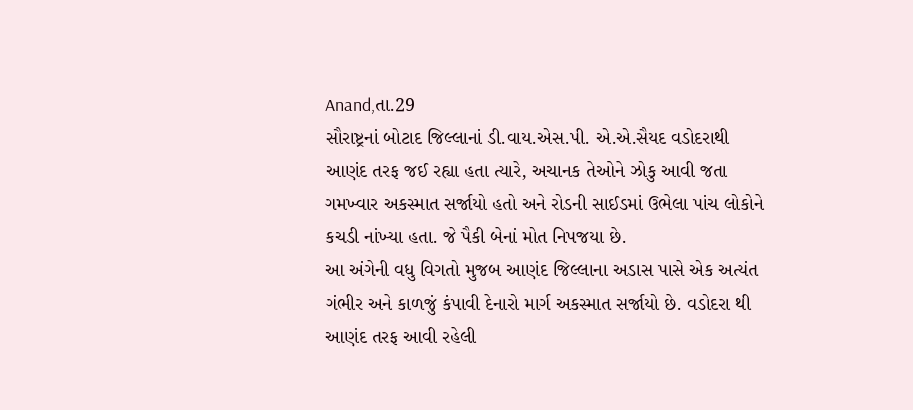Anand,તા.29
સૌરાષ્ટ્રનાં બોટાદ જિલ્લાનાં ડી.વાય.એસ.પી. એ.એ.સૈયદ વડોદરાથી આણંદ તરફ જઈ રહ્યા હતા ત્યારે, અચાનક તેઓને ઝોકુ આવી જતા ગમખ્વાર અકસ્માત સર્જાયો હતો અને રોડની સાઈડમાં ઉભેલા પાંચ લોકોને કચડી નાંખ્યા હતા. જે પૈકી બેનાં મોત નિપજયા છે.
આ અંગેની વધુ વિગતો મુજબ આણંદ જિલ્લાના અડાસ પાસે એક અત્યંત ગંભીર અને કાળજું કંપાવી દેનારો માર્ગ અકસ્માત સર્જાયો છે. વડોદરા થી આણંદ તરફ આવી રહેલી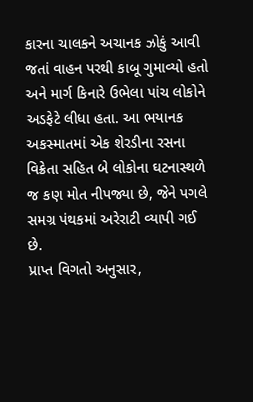કારના ચાલકને અચાનક ઝોકું આવી જતાં વાહન પરથી કાબૂ ગુમાવ્યો હતો અને માર્ગ કિનારે ઉભેલા પાંચ લોકોને અડફેટે લીધા હતા. આ ભયાનક અકસ્માતમાં એક શેરડીના રસના વિક્રેતા સહિત બે લોકોના ઘટનાસ્થળે જ કણ મોત નીપજ્યા છે, જેને પગલે સમગ્ર પંથકમાં અરેરાટી વ્યાપી ગઈ છે.
પ્રાપ્ત વિગતો અનુસાર,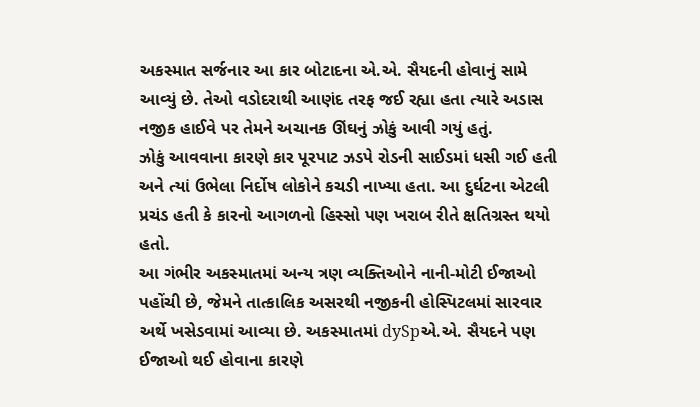અકસ્માત સર્જનાર આ કાર બોટાદના એ.એ. સૈયદની હોવાનું સામે આવ્યું છે. તેઓ વડોદરાથી આણંદ તરફ જઈ રહ્યા હતા ત્યારે અડાસ નજીક હાઈવે પર તેમને અચાનક ઊંઘનું ઝોકું આવી ગયું હતું.
ઝોકું આવવાના કારણે કાર પૂરપાટ ઝડપે રોડની સાઈડમાં ધસી ગઈ હતી અને ત્યાં ઉભેલા નિર્દોષ લોકોને કચડી નાખ્યા હતા. આ દુર્ઘટના એટલી પ્રચંડ હતી કે કારનો આગળનો હિસ્સો પણ ખરાબ રીતે ક્ષતિગ્રસ્ત થયો હતો.
આ ગંભીર અકસ્માતમાં અન્ય ત્રણ વ્યક્તિઓને નાની-મોટી ઈજાઓ પહોંચી છે, જેમને તાત્કાલિક અસરથી નજીકની હોસ્પિટલમાં સારવાર અર્થે ખસેડવામાં આવ્યા છે. અકસ્માતમાં dySpએ.એ. સૈયદને પણ ઈજાઓ થઈ હોવાના કારણે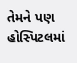તેમને પણ હોસ્પિટલમાં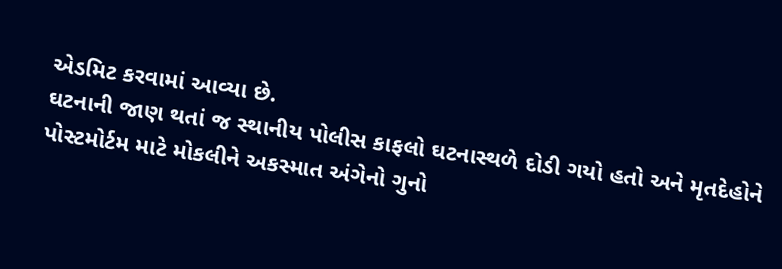એડમિટ કરવામાં આવ્યા છે.
ઘટનાની જાણ થતાં જ સ્થાનીય પોલીસ કાફલો ઘટનાસ્થળે દોડી ગયો હતો અને મૃતદેહોને પોસ્ટમોર્ટમ માટે મોકલીને અકસ્માત અંગેનો ગુનો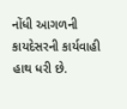નોંધી આગળની કાયદેસરની કાર્યવાહી હાથ ધરી છે.